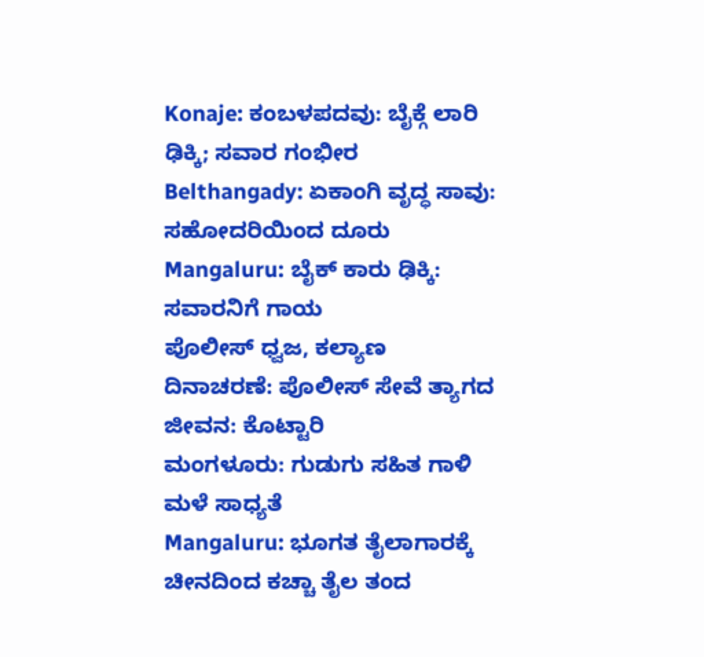Konaje: ಕಂಬಳಪದವು: ಬೈಕ್ಗೆ ಲಾರಿ ಢಿಕ್ಕಿ; ಸವಾರ ಗಂಭೀರ
Belthangady: ಏಕಾಂಗಿ ವೃದ್ಧ ಸಾವು: ಸಹೋದರಿಯಿಂದ ದೂರು
Mangaluru: ಬೈಕ್ ಕಾರು ಢಿಕ್ಕಿ: ಸವಾರನಿಗೆ ಗಾಯ
ಪೊಲೀಸ್ ಧ್ವಜ, ಕಲ್ಯಾಣ ದಿನಾಚರಣೆ: ಪೊಲೀಸ್ ಸೇವೆ ತ್ಯಾಗದ ಜೀವನ: ಕೊಟ್ಟಾರಿ
ಮಂಗಳೂರು: ಗುಡುಗು ಸಹಿತ ಗಾಳಿ ಮಳೆ ಸಾಧ್ಯತೆ
Mangaluru: ಭೂಗತ ತೈಲಾಗಾರಕ್ಕೆ ಚೀನದಿಂದ ಕಚ್ಚಾ ತೈಲ ತಂದ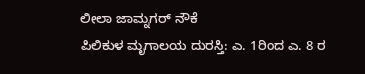ಲೀಲಾ ಜಾಮ್ನಗರ್ ನೌಕೆ
ಪಿಲಿಕುಳ ಮೃಗಾಲಯ ದುರಸ್ತಿ: ಎ. 1ರಿಂದ ಎ. 8 ರ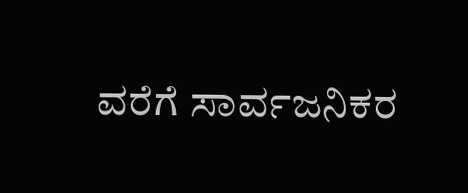ವರೆಗೆ ಸಾರ್ವಜನಿಕರ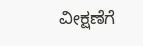ವೀಕ್ಷಣೆಗೆ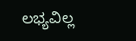ಲಭ್ಯವಿಲ್ಲ